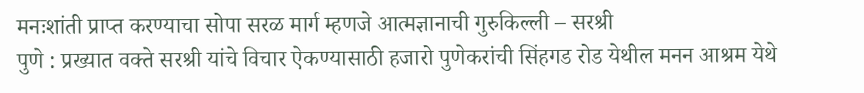मनःशांती प्राप्त करण्याचा सोपा सरळ मार्ग म्हणजे आत्मज्ञानाची गुरुकिल्ली – सरश्री
पुणे : प्रख्यात वक्ते सरश्री यांचे विचार ऐकण्यासाठी हजारो पुणेकरांची सिंहगड रोड येथील मनन आश्रम येथे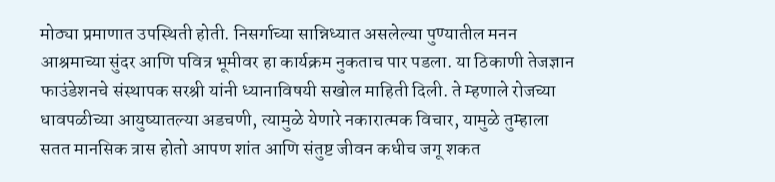मोठ्या प्रमाणात उपस्थिती होती. निसर्गाच्या सान्निध्यात असलेल्या पुण्यातील मनन आश्रमाच्या सुंदर आणि पवित्र भूमीवर हा कार्यक्रम नुकताच पार पडला. या ठिकाणी तेजज्ञान फाउंडेशनचे संस्थापक सरश्री यांनी ध्यानाविषयी सखोल माहिती दिली. ते म्हणाले रोजच्या धावपळीच्या आयुष्यातल्या अडचणी, त्यामुळे येणारे नकारात्मक विचार, यामुळे तुम्हाला सतत मानसिक त्रास होतो आपण शांत आणि संतुष्ट जीवन कधीच जगू शकत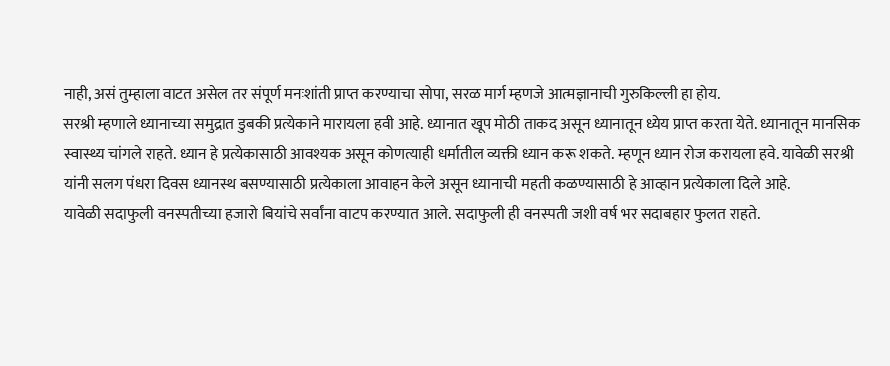नाही, असं तुम्हाला वाटत असेल तर संपूर्ण मनःशांती प्राप्त करण्याचा सोपा, सरळ मार्ग म्हणजे आत्मज्ञानाची गुरुकिल्ली हा होय.
सरश्री म्हणाले ध्यानाच्या समुद्रात डुबकी प्रत्येकाने मारायला हवी आहे. ध्यानात खूप मोठी ताकद असून ध्यानातून ध्येय प्राप्त करता येते. ध्यानातून मानसिक स्वास्थ्य चांगले राहते. ध्यान हे प्रत्येकासाठी आवश्यक असून कोणत्याही धर्मातील व्यक्ती ध्यान करू शकते. म्हणून ध्यान रोज करायला हवे. यावेळी सरश्री यांनी सलग पंधरा दिवस ध्यानस्थ बसण्यासाठी प्रत्येकाला आवाहन केले असून ध्यानाची महती कळण्यासाठी हे आव्हान प्रत्येकाला दिले आहे.
यावेळी सदाफुली वनस्पतीच्या हजारो बियांचे सर्वांना वाटप करण्यात आले. सदाफुली ही वनस्पती जशी वर्ष भर सदाबहार फुलत राहते.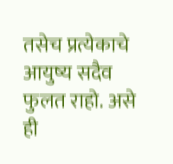तसेच प्रत्येकाचे आयुष्य सदैव फुलत राहो. असे ही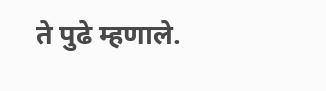ते पुढे म्हणाले.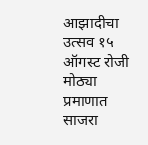आझादीचा उत्सव १५ ऑगस्ट रोजी मोठ्या प्रमाणात साजरा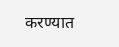करण्यात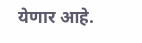येणार आहे.